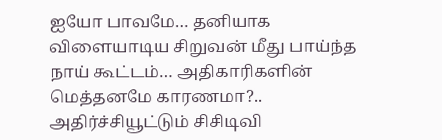ஐயோ பாவமே… தனியாக விளையாடிய சிறுவன் மீது பாய்ந்த நாய் கூட்டம்… அதிகாரிகளின் மெத்தனமே காரணமா?.. அதிர்ச்சியூட்டும் சிசிடிவி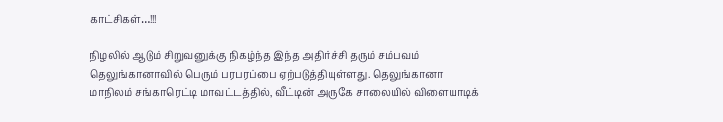காட்சிகள்…!!!

நிழலில் ஆடும் சிறுவனுக்கு நிகழ்ந்த இந்த அதிர்ச்சி தரும் சம்பவம் தெலுங்கானாவில் பெரும் பரபரப்பை ஏற்படுத்தியுள்ளது. தெலுங்கானா மாநிலம் சங்காரெட்டி மாவட்டத்தில், வீட்டின் அருகே சாலையில் விளையாடிக்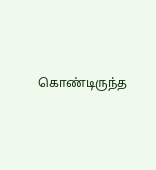கொண்டிருந்த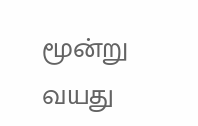மூன்று வயது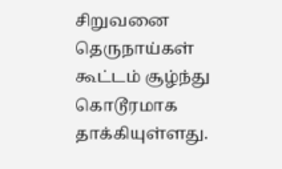சிறுவனை தெருநாய்கள் கூட்டம் சூழ்ந்து கொடூரமாக தாக்கியுள்ளது.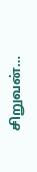சிறுவன்…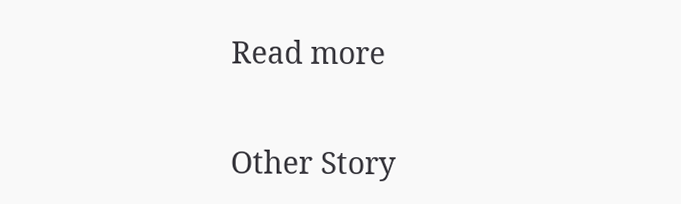Read more

Other Story